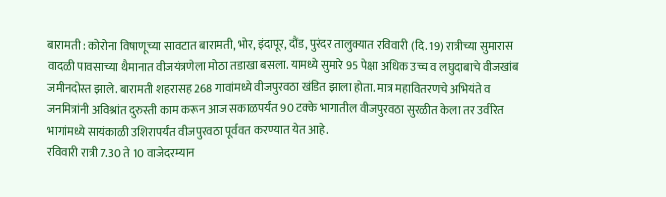बारामती : कोरोना विषाणूच्या सावटात बारामती, भोर, इंदापूर, दौंड, पुरंदर तालुक्यात रविवारी (दि. 19) रात्रीच्या सुमारास वादळी पावसाच्या थैमानात वीजयंत्रणेला मोठा तडाखा बसला. यामध्ये सुमारे 95 पेक्षा अधिक उच्च व लघुदाबाचे वीजखांब जमीनदोस्त झाले. बारामती शहरासह 268 गावांमध्ये वीजपुरवठा खंडित झाला होता. मात्र महावितरणचे अभियंते व जनमित्रांनी अविश्रांत दुरुस्ती काम करून आज सकाळपर्यंत 90 टक्के भागातील वीजपुरवठा सुरळीत केला तर उर्वरित भागांमध्ये सायंकाळी उशिरापर्यंत वीजपुरवठा पूर्ववत करण्यात येत आहे.
रविवारी रात्री 7.30 ते 10 वाजेदरम्यान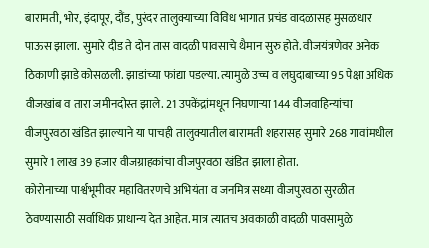बारामती, भोर, इंदापूर, दौंड, पुरंदर तालुक्याच्या विविध भागात प्रचंड वादळासह मुसळधार पाऊस झाला. सुमारे दीड ते दोन तास वादळी पावसाचे थैमान सुरु होते. वीजयंत्रणेवर अनेक ठिकाणी झाडे कोसळली. झाडांच्या फांद्या पडल्या. त्यामुळे उच्च व लघुदाबाच्या 95 पेक्षा अधिक वीजखांब व तारा जमीनदोस्त झाले. 21 उपकेंद्रांमधून निघणाऱ्या 144 वीजवाहिन्यांचा वीजपुरवठा खंडित झाल्याने या पाचही तालुक्यातील बारामती शहरासह सुमारे 268 गावांमधील सुमारे 1 लाख 39 हजार वीजग्राहकांचा वीजपुरवठा खंडित झाला होता.
कोरोनाच्या पार्श्वभूमीवर महावितरणचे अभियंता व जनमित्र सध्या वीजपुरवठा सुरळीत ठेवण्यासाठी सर्वाधिक प्राधान्य देत आहेत. मात्र त्यातच अवकाळी वादळी पावसामुळे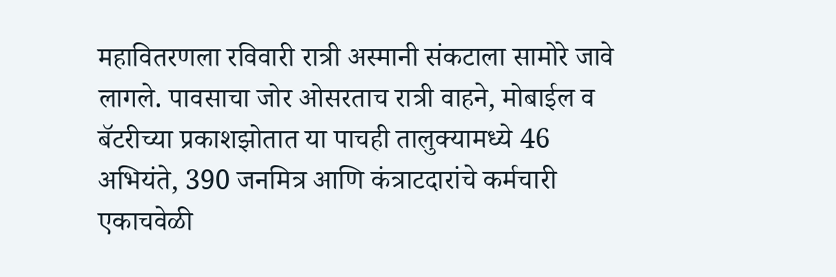महावितरणला रविवारी रात्री अस्मानी संकटाला सामोरे जावे लागले. पावसाचा जोर ओसरताच रात्री वाहने, मोबाईल व बॅटरीच्या प्रकाशझोतात या पाचही तालुक्यामध्ये 46 अभियंते, 390 जनमित्र आणि कंत्राटदारांचे कर्मचारी एकाचवेळी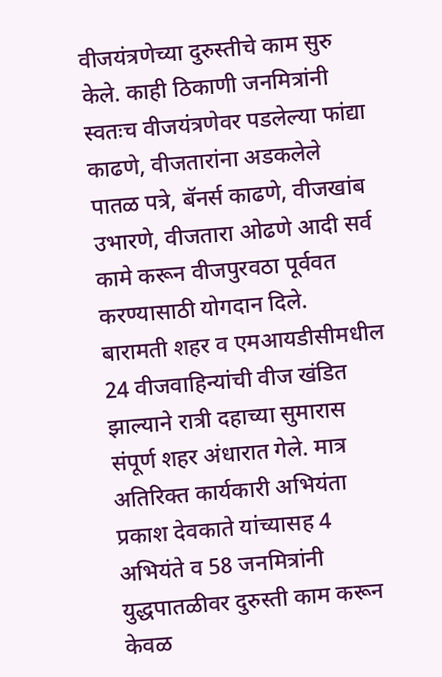वीजयंत्रणेच्या दुरुस्तीचे काम सुरु केले. काही ठिकाणी जनमित्रांनी स्वतःच वीजयंत्रणेवर पडलेल्या फांद्या काढणे, वीजतारांना अडकलेले पातळ पत्रे, बॅनर्स काढणे, वीजखांब उभारणे, वीजतारा ओढणे आदी सर्व कामे करून वीजपुरवठा पूर्ववत करण्यासाठी योगदान दिले.
बारामती शहर व एमआयडीसीमधील 24 वीजवाहिन्यांची वीज खंडित झाल्याने रात्री दहाच्या सुमारास संपूर्ण शहर अंधारात गेले. मात्र अतिरिक्त कार्यकारी अभियंता प्रकाश देवकाते यांच्यासह 4 अभियंते व 58 जनमित्रांनी युद्धपातळीवर दुरुस्ती काम करून केवळ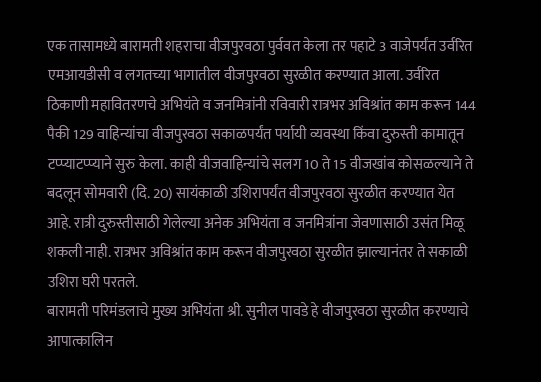एक तासामध्ये बारामती शहराचा वीजपुरवठा पुर्ववत केला तर पहाटे 3 वाजेपर्यंत उर्वरित एमआयडीसी व लगतच्या भागातील वीजपुरवठा सुरळीत करण्यात आला. उर्वरित ठिकाणी महावितरणचे अभियंते व जनमित्रांनी रविवारी रात्रभर अविश्रांत काम करून 144 पैकी 129 वाहिन्यांचा वीजपुरवठा सकाळपर्यंत पर्यायी व्यवस्था किंवा दुरुस्ती कामातून टप्प्याटप्प्याने सुरु केला. काही वीजवाहिन्यांचे सलग 10 ते 15 वीजखांब कोसळल्याने ते बदलून सोमवारी (दि. 20) सायंकाळी उशिरापर्यंत वीजपुरवठा सुरळीत करण्यात येत आहे. रात्री दुरुस्तीसाठी गेलेल्या अनेक अभियंता व जनमित्रांना जेवणासाठी उसंत मिळू शकली नाही. रात्रभर अविश्रांत काम करून वीजपुरवठा सुरळीत झाल्यानंतर ते सकाळी उशिरा घरी परतले.
बारामती परिमंडलाचे मुख्य अभियंता श्री. सुनील पावडे हे वीजपुरवठा सुरळीत करण्याचे आपात्कालिन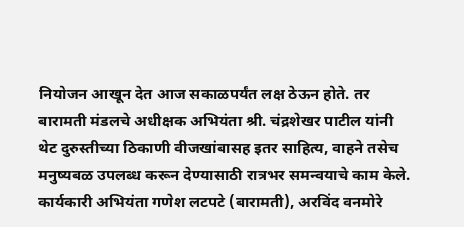नियोजन आखून देत आज सकाळपर्यंत लक्ष ठेऊन होते. तर बारामती मंडलचे अधीक्षक अभियंता श्री. चंद्रशेखर पाटील यांनी थेट दुरुस्तीच्या ठिकाणी वीजखांबासह इतर साहित्य, वाहने तसेच मनुष्यबळ उपलब्ध करून देण्यासाठी रात्रभर समन्वयाचे काम केले. कार्यकारी अभियंता गणेश लटपटे (बारामती), अरविंद वनमोरे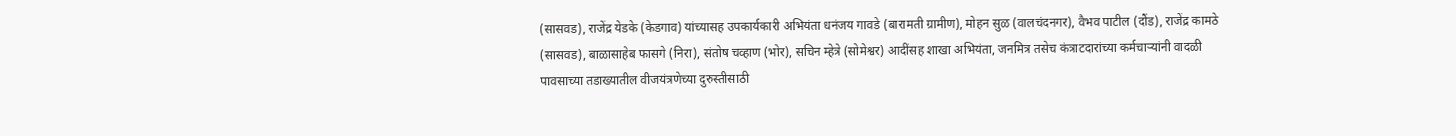(सासवड), राजेंद्र येडके (केडगाव) यांच्यासह उपकार्यकारी अभियंता धनंजय गावडे (बारामती ग्रामीण), मोहन सुळ (वालचंदनगर), वैभव पाटील (दौंड), राजेंद्र कामठे (सासवड), बाळासाहेब फासगे (निरा), संतोष चव्हाण (भोर), सचिन म्हेत्रे (सोमेश्वर) आदींसह शाखा अभियंता, जनमित्र तसेच कंत्राटदारांच्या कर्मचाऱ्यांनी वादळी पावसाच्या तडाख्यातील वीजयंत्रणेच्या दुरुस्तीसाठी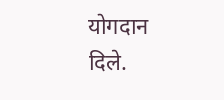योगदान दिले.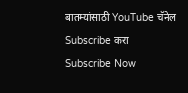बातम्यांसाठी YouTube चॅनेल Subscribe करा
Subscribe Now